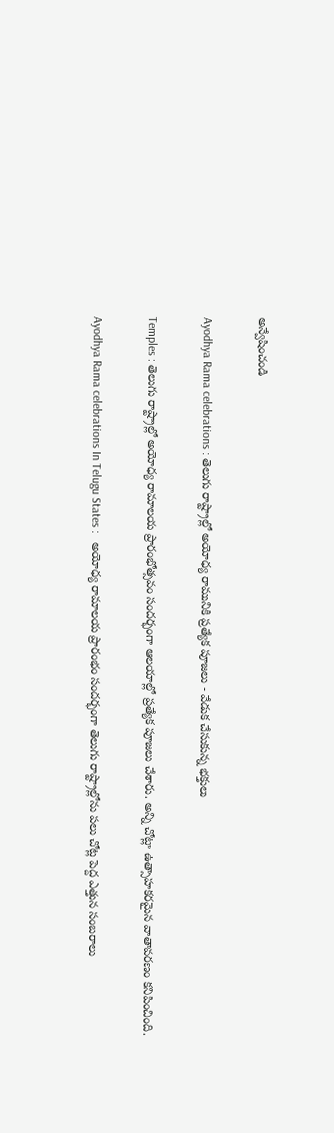అన్వేషించండి

Ayodhya Rama celebrations : తెలుగు రాష్ట్రాల్లో అయోధ్య రామునికి ప్రత్యేక పూజలు - వేడుక చేసుకున్న భక్తులు

Temples : తెలుగు రాష్ట్రాల్లో అయోధ్య రామాలయ ప్రారంభోత్సవం సందర్భంగా ఆలయాల్లో ప్రత్యేక పూజలు చేశారు. అన్ని చోట్లా ఉత్సాహకరమైన వాతావరణం కనిపించింది.

Ayodhya Rama celebrations In Telugu States :   అయోధ్య రామాలయ ప్రారంభం సందర్భంగా తెలుగు రాష్ట్రాల్లోను పలు చోట్ల పెద్ద ఎత్తున సంబరాలు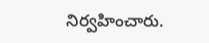నిర్వహించారు.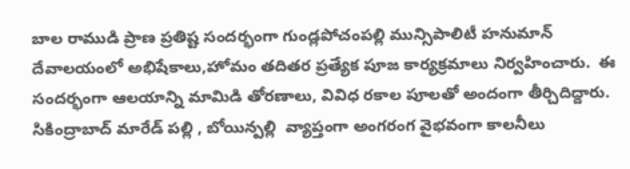బాల రాముడి ప్రాణ ప్రతిష్ట సందర్భంగా గుండ్లపోచంపల్లి మున్సిపాలిటీ హనుమాన్ దేవాలయంలో అభిషేకాలు,హోమం తదితర ప్రత్యేక పూజ కార్యక్రమాలు నిర్వహించారు.  ఈ సందర్భంగా ఆలయాన్ని మామిడి తోరణాలు, వివిధ రకాల పూలతో అందంగా తీర్చిదిద్దారు.   సికింద్రాబాద్ మారేడ్ పల్లి , బోయిన్పల్లి  వ్యాప్తంగా అంగరంగ వైభవంగా కాలనీలు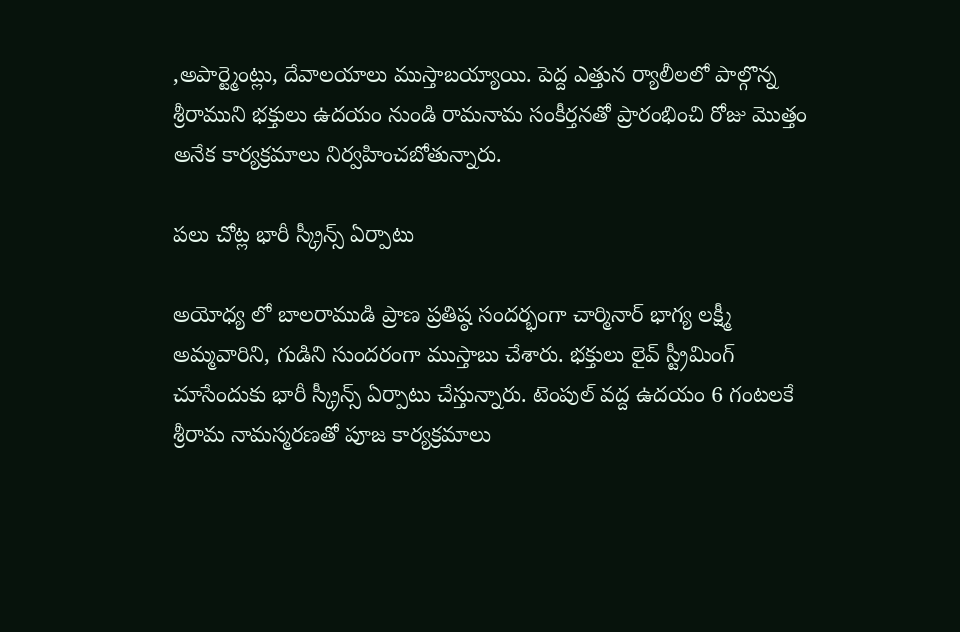,అపార్ట్మెంట్లు, దేవాలయాలు ముస్తాబయ్యాయి. పెద్ద ఎత్తున ర్యాలీలలో పాల్గొన్న శ్రీరాముని భక్తులు ఉదయం నుండి రామనామ సంకీర్తనతో ప్రారంభించి రోజు మొత్తం అనేక కార్యక్రమాలు నిర్వహించబోతున్నారు.

పలు చోట్ల భారీ స్క్రీన్స్ ఏర్పాటు

అయోధ్య లో బాలరాముడి ప్రాణ ప్రతిష్ఠ సందర్భంగా చార్మినార్ భాగ్య లక్ష్మీ అమ్మవారిని, గుడిని సుందరంగా ముస్తాబు చేశారు. భక్తులు లైవ్ స్ట్రీమింగ్ చూసేందుకు భారీ స్క్రీన్స్ ఏర్పాటు చేస్తున్నారు. టెంపుల్ వద్ద ఉదయం 6 గంటలకే శ్రీరామ నామస్మరణతో పూజ కార్యక్రమాలు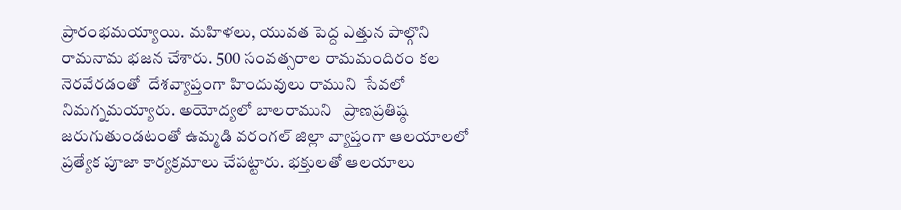ప్రారంభమయ్యాయి. మహిళలు, యువత పెద్ద ఎత్తున పాల్గొని రామనామ భజన చేశారు. 500 సంవత్సరాల రామమందిరం కల నెరవేరడంతో  దేశవ్యాప్తంగా హిందువులు రాముని  సేవలో నిమగ్నమయ్యారు. అయోద్యలో బాలరాముని   ప్రాణప్రతిష్ఠ జరుగుతుండటంతో ఉమ్మడి వరంగల్ జిల్లా వ్యాప్తంగా ఆలయాలలో ప్రత్యేక పూజా కార్యక్రమాలు చేపట్టారు. భక్తులతో ఆలయాలు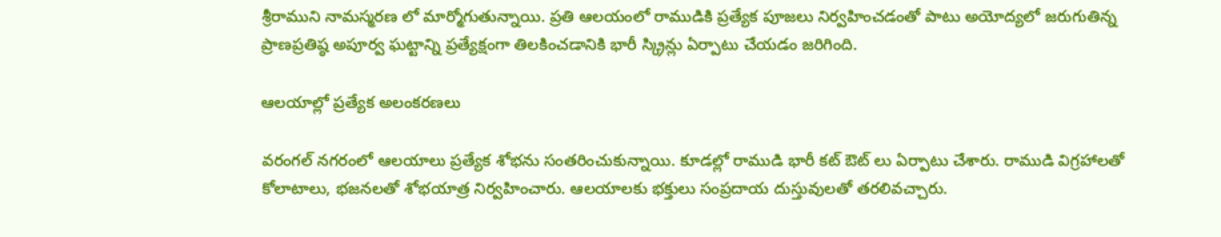శ్రీరాముని నామస్మరణ లో మార్మోగుతున్నాయి. ప్రతి ఆలయంలో రాముడికి ప్రత్యేక పూజలు నిర్వహించడంతో పాటు అయోద్యలో జరుగుతిన్న ప్రాణప్రతిష్ఠ అపూర్వ ఘట్టాన్ని ప్రత్యేక్షంగా తిలకించడానికి భారీ స్క్రిన్లు ఏర్పాటు చేయడం జరిగింది.

ఆలయాల్లో ప్రత్యేక అలంకరణలు

వరంగల్ నగరంలో ఆలయాలు ప్రత్యేక శోభను సంతరించుకున్నాయి. కూడల్లో రాముడి భారీ కట్ ఔట్ లు ఏర్పాటు చేశారు. రాముడి విగ్రహాలతో కోలాటాలు, భజనలతో శోభయాత్ర నిర్వహించారు. ఆలయాలకు భక్తులు సంప్రదాయ దుస్తువులతో తరలివచ్చారు.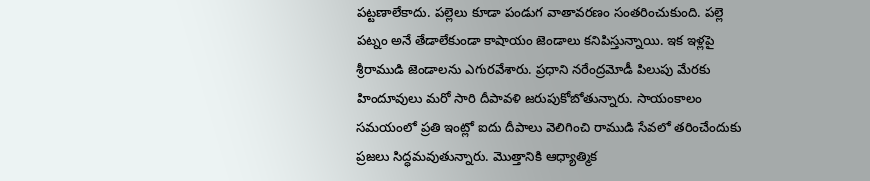పట్టణాలేకాదు. పల్లెలు కూడా పండుగ వాతావరణం సంతరించుకుంది. పల్లె పట్నం అనే తేడాలేకుండా కాషాయం జెండాలు కనిపిస్తున్నాయి. ఇక ఇళ్లపై శ్రీరాముడి జెండాలను ఎగురవేశారు. ప్రధాని నరేంద్రమోడీ పిలుపు మేరకు హిందూవులు మరో సారి దీపావళి జరుపుకోబోతున్నారు. సాయంకాలం సమయంలో ప్రతి ఇంట్లో ఐదు దీపాలు వెలిగించి రాముడి సేవలో తరించేందుకు ప్రజలు సిద్ధమవుతున్నారు. మొత్తానికి ఆధ్యాత్మిక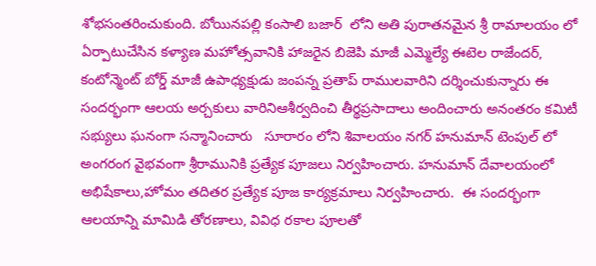శోభసంతరించుకుంది. బోయినపల్లి కంసాలి బజార్  లోని అతి పురాతనమైన శ్రీ రామాలయం లో ఏర్పాటుచేసిన కళ్యాణ మహోత్సవానికి హాజరైన బిజెపి మాజీ ఎమ్మెల్యే ఈటెల రాజేందర్, కంటోన్మెంట్ బోర్డ్ మాజీ ఉపాధ్యక్షుడు జంపన్న ప్రతాప్ రాములవారిని దర్శించుకున్నారు ఈ సందర్భంగా ఆలయ అర్చకులు వారినిఆశీర్వదించి తీర్థప్రసాదాలు అందించారు అనంతరం కమిటీ సభ్యులు ఘనంగా సన్మానించారు   సూరారం లోని శివాలయం నగర్ హనుమాన్ టెంపుల్ లో అంగరంగ వైభవంగా శ్రీరామునికి ప్రత్యేక పూజలు నిర్వహించారు. హనుమాన్ దేవాలయంలో అభిషేకాలు,హోమం తదితర ప్రత్యేక పూజ కార్యక్రమాలు నిర్వహించారు.  ఈ సందర్భంగా ఆలయాన్ని మామిడి తోరణాలు, వివిధ రకాల పూలతో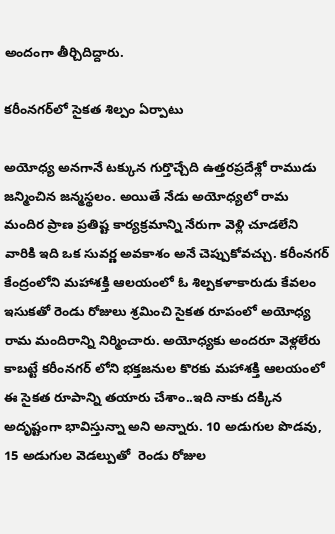అందంగా తీర్చిదిద్దారు.

కరీంనగర్‌లో సైకత శిల్పం ఏర్పాటు

అయోధ్య అనగానే టక్కున గుర్తొచ్చేది ఉత్తరప్రదేశ్లో రాముడు జన్మించిన జన్మస్థలం. అయితే నేడు అయోధ్యలో రామ మందిర ప్రాణ ప్రతిష్ట కార్యక్రమాన్ని నేరుగా వెళ్లి చూడలేని వారికి ఇది ఒక సువర్ణ అవకాశం అనే చెప్పుకోవచ్చు. కరీంనగర్ కేంద్రంలోని మహాశక్తి ఆలయంలో ఓ శిల్పకళాకారుడు కేవలం ఇసుకతో రెండు రోజులు శ్రమించి సైకత రూపంలో అయోధ్య రామ మందిరాన్ని నిర్మించారు. అయోధ్యకు అందరూ వెళ్లలేరు కాబట్టే కరీంనగర్ లోని భక్తజనుల కొరకు మహాశక్తి ఆలయంలో ఈ సైకత రూపాన్ని తయారు చేశాం..ఇది నాకు దక్కిన అదృష్టంగా భావిస్తున్నా అని అన్నారు. 10 అడుగుల పొడవు, 15 అడుగుల వెడల్పుతో  రెండు రోజుల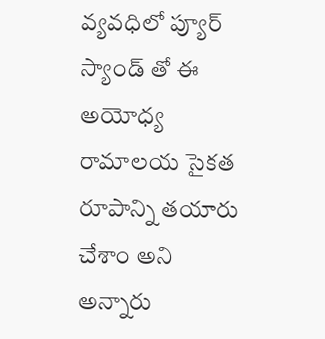వ్యవధిలో ప్యూర్ స్యాండ్ తో ఈ అయోధ్య రామాలయ సైకత రూపాన్ని తయారు చేశాం అని అన్నారు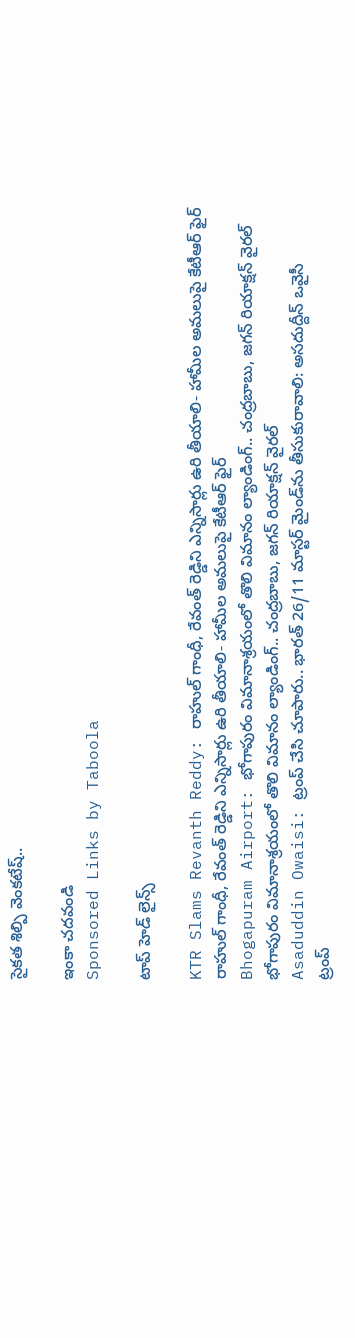సైకత శిల్పి వెంకటేష్..

ఇంకా చదవండి
Sponsored Links by Taboola

టాప్ హెడ్ లైన్స్

KTR Slams Revanth Reddy: రాహుల్ గాంధీ, రేవంత్ రెడ్డిని ఎన్నిసార్లు ఉరి తీయాలి- హామీల అమలుపై కేటీఆర్ ఫైర్
రాహుల్ గాంధీ, రేవంత్ రెడ్డిని ఎన్నిసార్లు ఉరి తీయాలి- హామీల అమలుపై కేటీఆర్ ఫైర్
Bhogapuram Airport: భోగాపురం విమానాశ్రయంలో తొలి విమానం ల్యాండింగ్.. చంద్రబాబు, జగన్ రియాక్షన్ వైరల్
భోగాపురం విమానాశ్రయంలో తొలి విమానం ల్యాండింగ్.. చంద్రబాబు, జగన్ రియాక్షన్ వైరల్
Asaduddin Owaisi: ట్రంప్ చేసి చూపారు.. భారత్ 26/11 మాస్టర్ మైండ్‌ను తీసుకురావాలి: అసదుద్దీన్ ఒవైసీ
ట్రంప్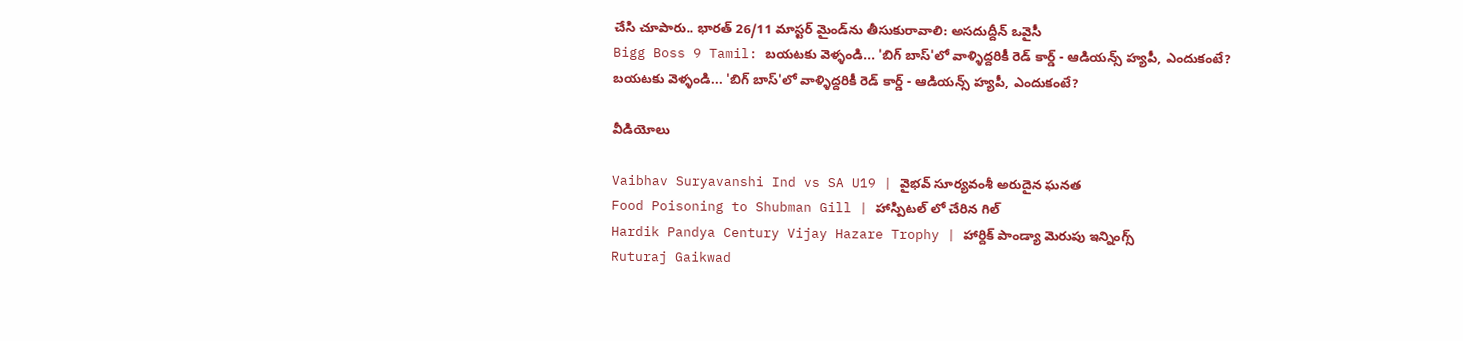చేసి చూపారు.. భారత్ 26/11 మాస్టర్ మైండ్‌ను తీసుకురావాలి: అసదుద్దీన్ ఒవైసీ
Bigg Boss 9 Tamil: బయటకు వెళ్ళండి... 'బిగ్ బాస్'లో వాళ్ళిద్దరికీ రెడ్ కార్డ్ - ఆడియన్స్‌ హ్యపీ, ఎందుకంటే?
బయటకు వెళ్ళండి... 'బిగ్ బాస్'లో వాళ్ళిద్దరికీ రెడ్ కార్డ్ - ఆడియన్స్‌ హ్యపీ, ఎందుకంటే?

వీడియోలు

Vaibhav Suryavanshi Ind vs SA U19 | వైభవ్ సూర్యవంశీ అరుదైన ఘనత
Food Poisoning to Shubman Gill | హాస్పిటల్ లో చేరిన గిల్
Hardik Pandya Century Vijay Hazare Trophy | హార్దిక్ పాండ్యా మెరుపు ఇన్నింగ్స్
Ruturaj Gaikwad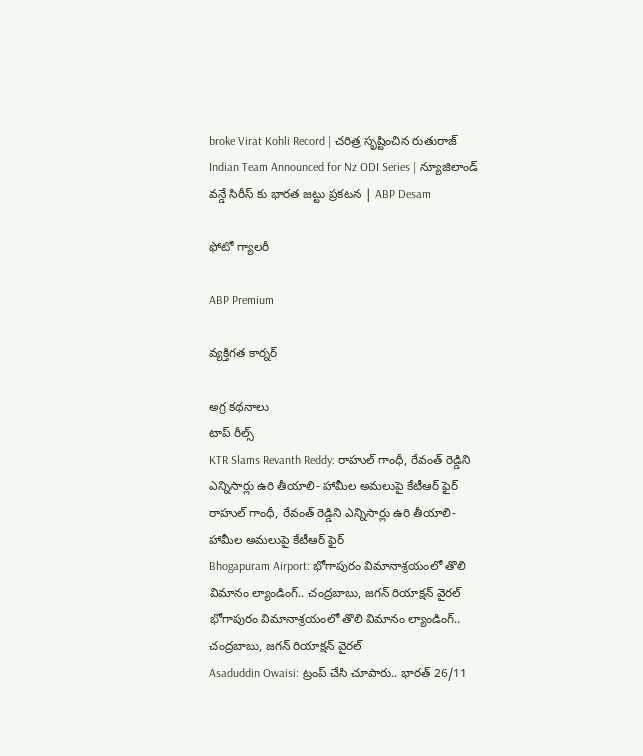broke Virat Kohli Record | చరిత్ర సృష్టించిన రుతురాజ్
Indian Team Announced for Nz ODI Series | న్యూజిలాండ్ వన్డే సిరీస్ కు భారత జట్టు ప్రకటన | ABP Desam

ఫోటో గ్యాలరీ

ABP Premium

వ్యక్తిగత కార్నర్

అగ్ర కథనాలు
టాప్ రీల్స్
KTR Slams Revanth Reddy: రాహుల్ గాంధీ, రేవంత్ రెడ్డిని ఎన్నిసార్లు ఉరి తీయాలి- హామీల అమలుపై కేటీఆర్ ఫైర్
రాహుల్ గాంధీ, రేవంత్ రెడ్డిని ఎన్నిసార్లు ఉరి తీయాలి- హామీల అమలుపై కేటీఆర్ ఫైర్
Bhogapuram Airport: భోగాపురం విమానాశ్రయంలో తొలి విమానం ల్యాండింగ్.. చంద్రబాబు, జగన్ రియాక్షన్ వైరల్
భోగాపురం విమానాశ్రయంలో తొలి విమానం ల్యాండింగ్.. చంద్రబాబు, జగన్ రియాక్షన్ వైరల్
Asaduddin Owaisi: ట్రంప్ చేసి చూపారు.. భారత్ 26/11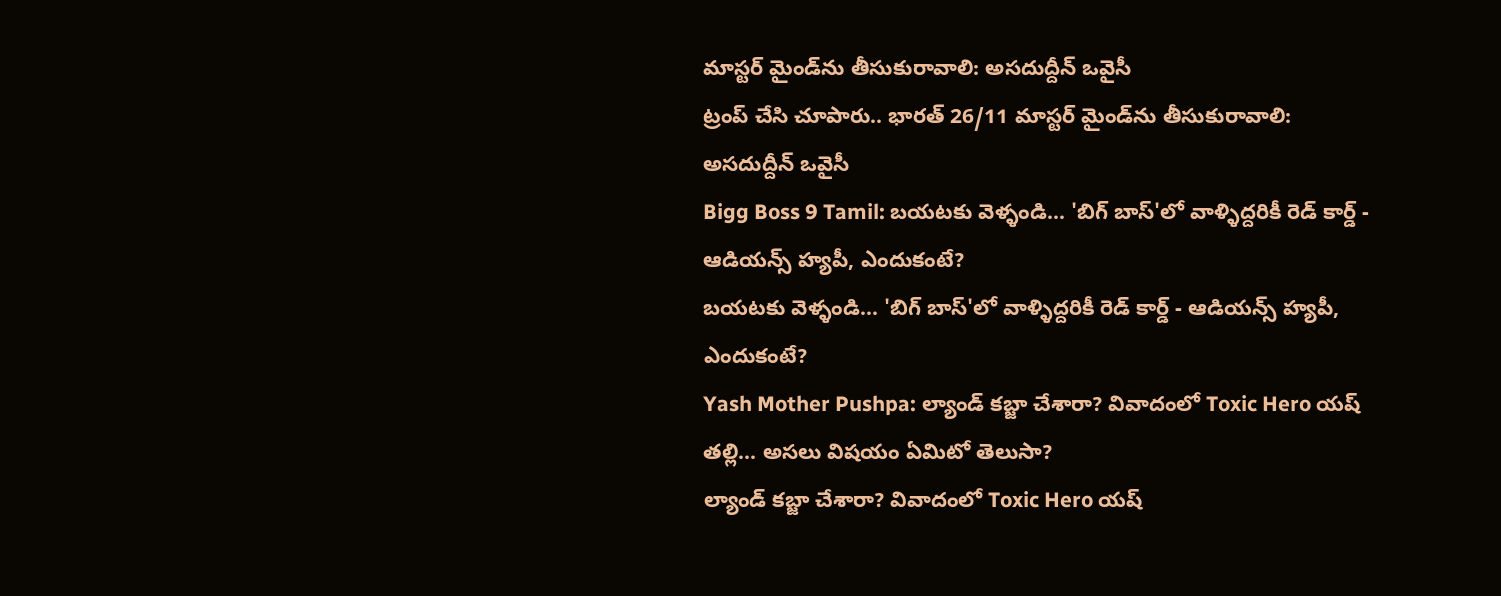మాస్టర్ మైండ్‌ను తీసుకురావాలి: అసదుద్దీన్ ఒవైసీ
ట్రంప్ చేసి చూపారు.. భారత్ 26/11 మాస్టర్ మైండ్‌ను తీసుకురావాలి: అసదుద్దీన్ ఒవైసీ
Bigg Boss 9 Tamil: బయటకు వెళ్ళండి... 'బిగ్ బాస్'లో వాళ్ళిద్దరికీ రెడ్ కార్డ్ - ఆడియన్స్‌ హ్యపీ, ఎందుకంటే?
బయటకు వెళ్ళండి... 'బిగ్ బాస్'లో వాళ్ళిద్దరికీ రెడ్ కార్డ్ - ఆడియన్స్‌ హ్యపీ, ఎందుకంటే?
Yash Mother Pushpa: ల్యాండ్ కబ్జా చేశారా? వివాదంలో Toxic Hero యష్ తల్లి... అసలు విషయం ఏమిటో తెలుసా?
ల్యాండ్ కబ్జా చేశారా? వివాదంలో Toxic Hero యష్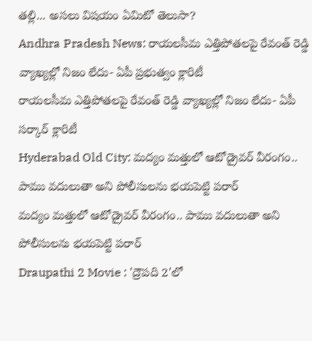తల్లి... అసలు విషయం ఏమిటో తెలుసా?
Andhra Pradesh News: రాయలసీమ ఎత్తిపోతలపై రేవంత్ రెడ్డి వ్యాఖ్యల్లో నిజం లేదు- ఏపీ ప్రభుత్వం క్లారిటీ
రాయలసీమ ఎత్తిపోతలపై రేవంత్ రెడ్డి వ్యాఖ్యల్లో నిజం లేదు- ఏపీ సర్కార్ క్లారిటీ
Hyderabad Old City: మద్యం మత్తులో ఆటోడ్రైవర్ వీరంగం.. పాము వదులుతా అని పోలీసులను భయపెట్టి పరార్
మద్యం మత్తులో ఆటోడ్రైవర్ వీరంగం.. పాము వదులుతా అని పోలీసులను భయపెట్టి పరార్
Draupathi 2 Movie : 'ద్రౌపది 2'లో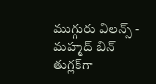ముగ్గురు విలన్స్ - మహ్మద్ బిన్ తుగ్లక్‌‌గా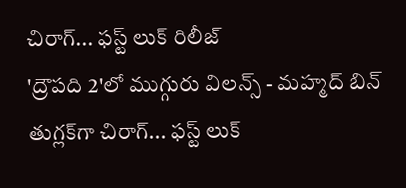చిరాగ్... ఫస్ట్ లుక్ రిలీజ్
'ద్రౌపది 2'లో ముగ్గురు విలన్స్ - మహ్మద్ బిన్ తుగ్లక్‌‌గా చిరాగ్... ఫస్ట్ లుక్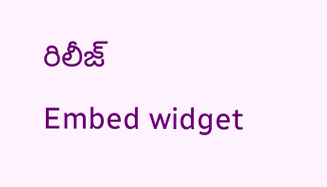రిలీజ్
Embed widget